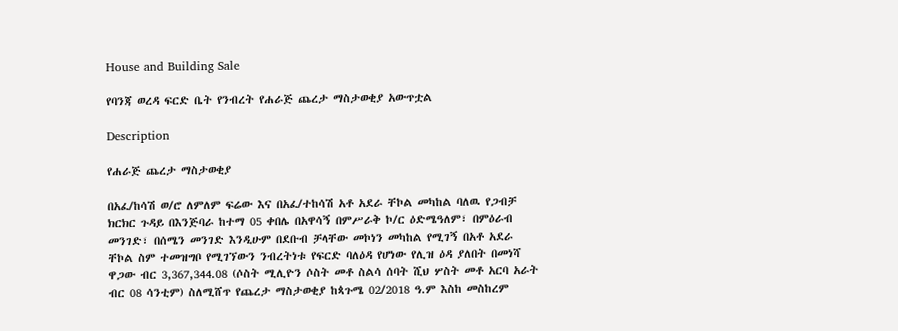House and Building Sale

የባንጃ ወረዳ ፍርድ ቤት የንብረት የሐራጅ ጨረታ ማስታወቂያ አውጥቷል

Description

የሐራጅ ጨረታ ማስታወቂያ

በአፈ/ከሳሽ ወ/ሮ ለምለም ፍሬው እና በአፈ/ተከሳሽ አቶ አደራ ቸኮል መካከል ባለዉ የጋብቻ ክርክር ጉዳይ በእንጅባራ ከተማ 05 ቀበሌ በአዋሳኝ በምሥራቅ ኮ/ር ዕድሜዓለም፣ በምዕራብ መንገድ፣ በሰሜን መንገድ እንዲሁም በደቡብ ቻላቸው መኮነን መካከል የሚገኝ በአቶ አደራ ቸኮል ስም ተመዝግቦ የሚገኘውን ንብረትነቱ የፍርድ ባለዕዳ የሆነው የሊዝ ዕዳ ያለበት በመነሻ ዋጋው ብር 3,367,344.08 (ሶስት ሚሊዮን ሶስት መቶ ስልሳ ሰባት ሺህ ሦስት መቶ አርባ አራት ብር 08 ሳንቲም) ስለሚሸጥ የጨረታ ማስታወቂያ ከጳጉሜ 02/2018 ዓ.ም እስከ መስከረም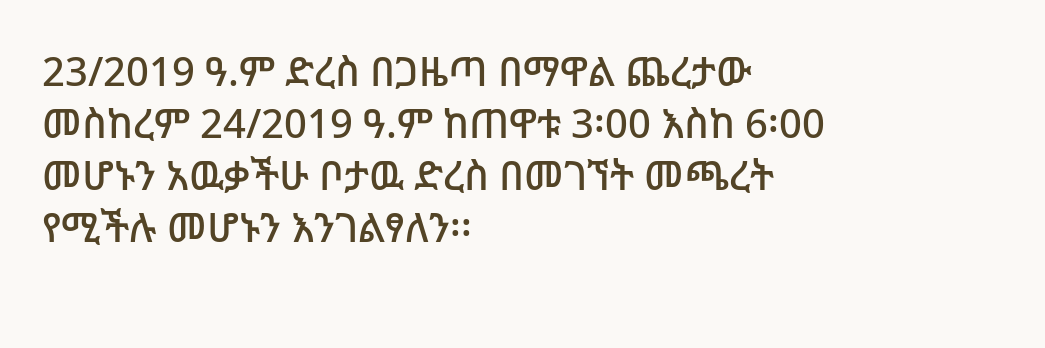23/2019 ዓ.ም ድረስ በጋዜጣ በማዋል ጨረታው መስከረም 24/2019 ዓ.ም ከጠዋቱ 3፡00 እስከ 6፡00 መሆኑን አዉቃችሁ ቦታዉ ድረስ በመገኘት መጫረት የሚችሉ መሆኑን እንገልፃለን፡፡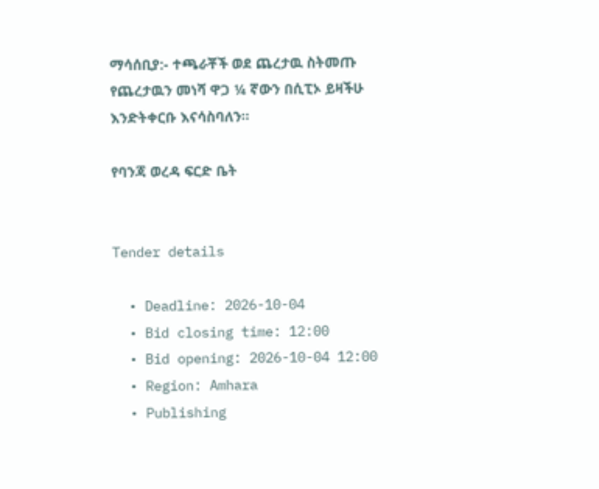ማሳሰቢያ:- ተጫራቾች ወደ ጨረታዉ ስትመጡ የጨረታዉን መነሻ ዋጋ ¼ ኛውን በሲፒኦ ይዛችሁ እንድትቀርቡ እናሳስባለን፡፡

የባንጃ ወረዳ ፍርድ ቤት


Tender details

  • Deadline: 2026-10-04
  • Bid closing time: 12:00
  • Bid opening: 2026-10-04 12:00
  • Region: Amhara
  • Publishing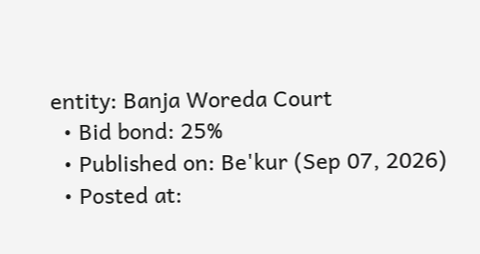entity: Banja Woreda Court
  • Bid bond: 25%
  • Published on: Be'kur (Sep 07, 2026)
  • Posted at: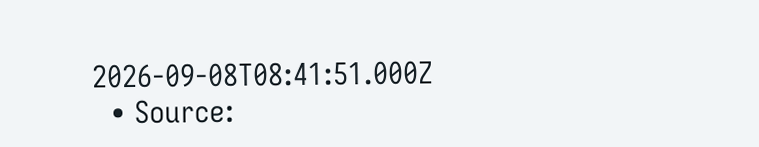2026-09-08T08:41:51.000Z
  • Source: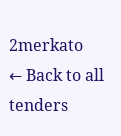2merkato
← Back to all tenders